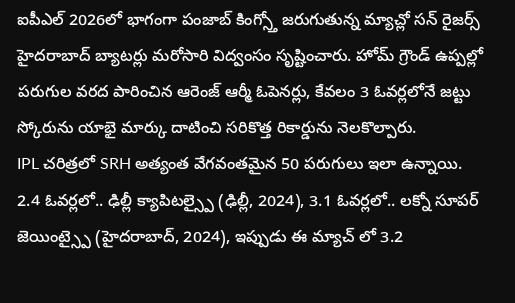ఐపీఎల్ 2026లో భాగంగా పంజాబ్ కింగ్స్తో జరుగుతున్న మ్యాచ్లో సన్ రైజర్స్ హైదరాబాద్ బ్యాటర్లు మరోసారి విద్వంసం సృష్టించారు. హోమ్ గ్రౌండ్ ఉప్పల్లో పరుగుల వరద పారించిన ఆరెంజ్ ఆర్మీ ఓపెనర్లు, కేవలం 3 ఓవర్లలోనే జట్టు స్కోరును యాభై మార్కు దాటించి సరికొత్త రికార్డును నెలకొల్పారు.
IPL చరిత్రలో SRH అత్యంత వేగవంతమైన 50 పరుగులు ఇలా ఉన్నాయి. 2.4 ఓవర్లలో.. ఢిల్లీ క్యాపిటల్స్పై (ఢిల్లీ, 2024), 3.1 ఓవర్లలో.. లక్నో సూపర్ జెయింట్స్పై (హైదరాబాద్, 2024), ఇప్పుడు ఈ మ్యాచ్ లో 3.2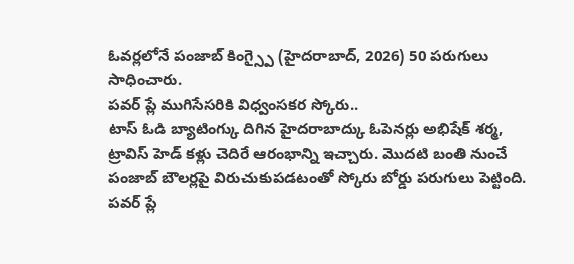ఓవర్లలోనే పంజాబ్ కింగ్స్పై (హైదరాబాద్, 2026) 50 పరుగులు సాధించారు.
పవర్ ప్లే ముగిసేసరికి విధ్వంసకర స్కోరు..
టాస్ ఓడి బ్యాటింగ్కు దిగిన హైదరాబాద్కు ఓపెనర్లు అభిషేక్ శర్మ, ట్రావిస్ హెడ్ కళ్లు చెదిరే ఆరంభాన్ని ఇచ్చారు. మొదటి బంతి నుంచే పంజాబ్ బౌలర్లపై విరుచుకుపడటంతో స్కోరు బోర్డు పరుగులు పెట్టింది.
పవర్ ప్లే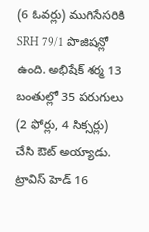(6 ఓవర్లు) ముగిసేసరికి SRH 79/1 పొజిషన్లో ఉంది. అభిషేక్ శర్మ 13 బంతుల్లో 35 పరుగులు (2 ఫోర్లు, 4 సిక్సర్లు) చేసి ఔట్ అయ్యాడు. ట్రావిస్ హెడ్ 16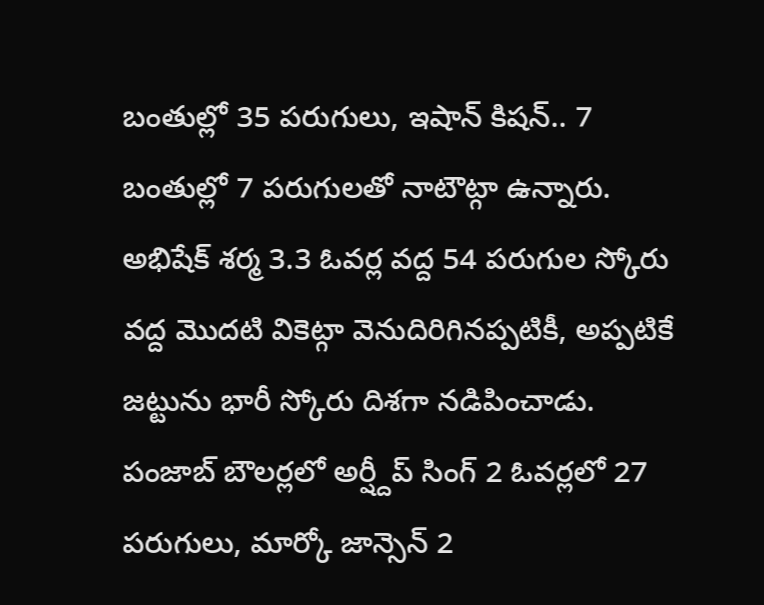బంతుల్లో 35 పరుగులు, ఇషాన్ కిషన్.. 7 బంతుల్లో 7 పరుగులతో నాటౌట్గా ఉన్నారు. అభిషేక్ శర్మ 3.3 ఓవర్ల వద్ద 54 పరుగుల స్కోరు వద్ద మొదటి వికెట్గా వెనుదిరిగినప్పటికీ, అప్పటికే జట్టును భారీ స్కోరు దిశగా నడిపించాడు. పంజాబ్ బౌలర్లలో అర్ష్దీప్ సింగ్ 2 ఓవర్లలో 27 పరుగులు, మార్కో జాన్సెన్ 2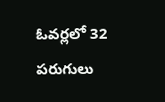ఓవర్లలో 32 పరుగులు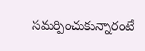సమర్పించుకున్నారంటే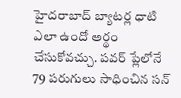హైదరాబాద్ బ్యాటర్ల ధాటి ఎలా ఉందో అర్థం చేసుకోవచ్చు. పవర్ ప్లేలోనే 79 పరుగులు సాధించిన సన్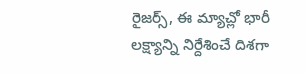రైజర్స్, ఈ మ్యాచ్లో భారీ లక్ష్యాన్ని నిర్దేశించే దిశగా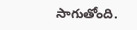సాగుతోంది.